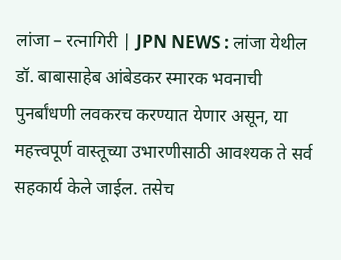लांजा – रत्नागिरी | JPN NEWS : लांजा येथील डॉ. बाबासाहेब आंबेडकर स्मारक भवनाची पुनर्बांधणी लवकरच करण्यात येणार असून, या महत्त्वपूर्ण वास्तूच्या उभारणीसाठी आवश्यक ते सर्व सहकार्य केले जाईल. तसेच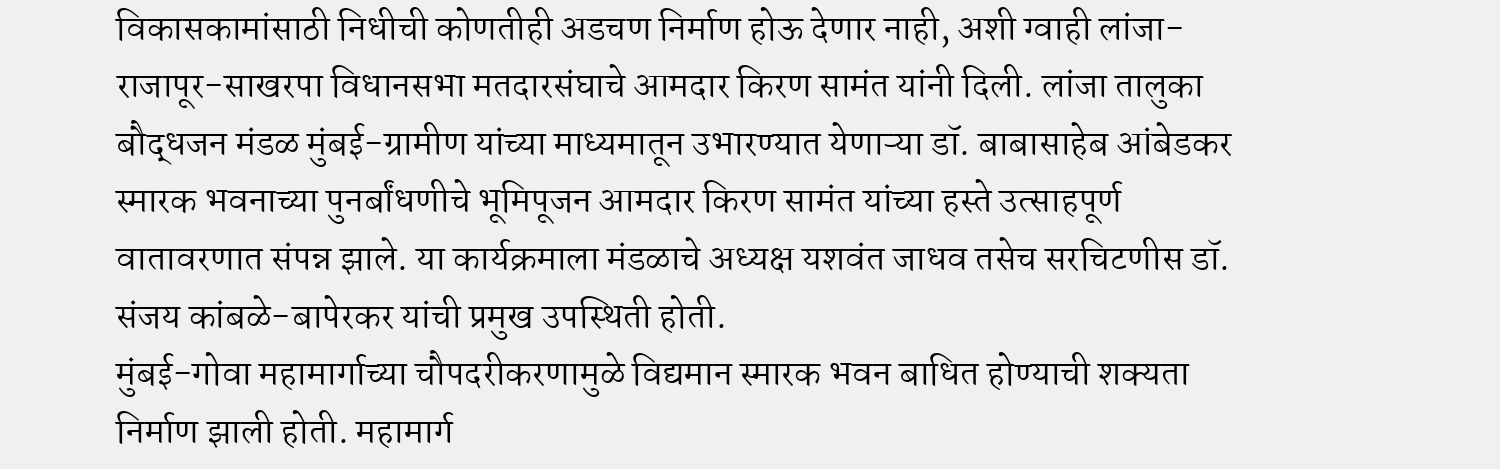विकासकामांसाठी निधीची कोणतीही अडचण निर्माण होऊ देणार नाही, अशी ग्वाही लांजा-राजापूर-साखरपा विधानसभा मतदारसंघाचे आमदार किरण सामंत यांनी दिली. लांजा तालुका बौद्धजन मंडळ मुंबई-ग्रामीण यांच्या माध्यमातून उभारण्यात येणाऱ्या डॉ. बाबासाहेब आंबेडकर स्मारक भवनाच्या पुनर्बांधणीचे भूमिपूजन आमदार किरण सामंत यांच्या हस्ते उत्साहपूर्ण वातावरणात संपन्न झाले. या कार्यक्रमाला मंडळाचे अध्यक्ष यशवंत जाधव तसेच सरचिटणीस डॉ. संजय कांबळे-बापेरकर यांची प्रमुख उपस्थिती होती.
मुंबई-गोवा महामार्गाच्या चौपदरीकरणामुळे विद्यमान स्मारक भवन बाधित होण्याची शक्यता निर्माण झाली होती. महामार्ग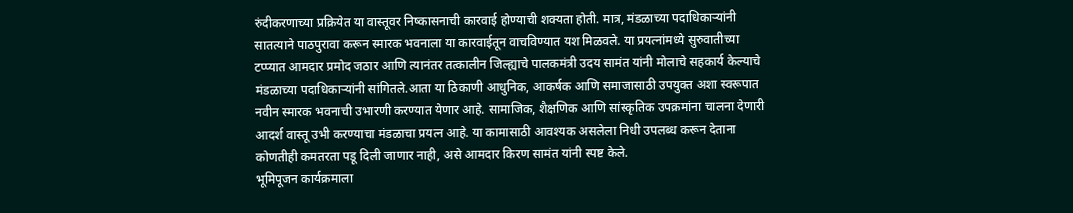रुंदीकरणाच्या प्रक्रियेत या वास्तूवर निष्कासनाची कारवाई होण्याची शक्यता होती. मात्र, मंडळाच्या पदाधिकाऱ्यांनी सातत्याने पाठपुरावा करून स्मारक भवनाला या कारवाईतून वाचविण्यात यश मिळवले. या प्रयत्नांमध्ये सुरुवातीच्या टप्प्यात आमदार प्रमोद जठार आणि त्यानंतर तत्कालीन जिल्ह्याचे पालकमंत्री उदय सामंत यांनी मोलाचे सहकार्य केल्याचे मंडळाच्या पदाधिकाऱ्यांनी सांगितले.आता या ठिकाणी आधुनिक, आकर्षक आणि समाजासाठी उपयुक्त अशा स्वरूपात नवीन स्मारक भवनाची उभारणी करण्यात येणार आहे. सामाजिक, शैक्षणिक आणि सांस्कृतिक उपक्रमांना चालना देणारी आदर्श वास्तू उभी करण्याचा मंडळाचा प्रयत्न आहे. या कामासाठी आवश्यक असलेला निधी उपलब्ध करून देताना कोणतीही कमतरता पडू दिली जाणार नाही, असे आमदार किरण सामंत यांनी स्पष्ट केले.
भूमिपूजन कार्यक्रमाला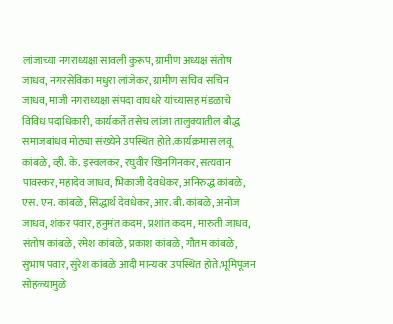लांजाच्या नगराध्यक्षा सावली कुरूप, ग्रामीण अध्यक्ष संतोष जाधव, नगरसेविका मधुरा लांजेकर, ग्रामीण सचिव सचिन जाधव, माजी नगराध्यक्षा संपदा वाघधरे यांच्यासह मंडळाचे विविध पदाधिकारी, कार्यकर्ते तसेच लांजा तालुक्यातील बौद्ध समाजबांधव मोठ्या संख्येने उपस्थित होते.कार्यक्रमास लवू कांबळे, व्ही. के. इस्वलकर, रघुवीर खिनगिनकर, सत्यवान पावस्कर, महादेव जाधव, भिकाजी देवधेकर, अनिरुद्ध कांबळे, एस. एन. कांबळे, सिद्धार्थ देवधेकर, आर. बी. कांबळे, अनोज जाधव, शंकर पवार, हनुमंत कदम, प्रशांत कदम, मारुती जाधव, संतोष कांबळे, रमेश कांबळे, प्रकाश कांबळे, गौतम कांबळे, सुभाष पवार, सुरेश कांबळे आदी मान्यवर उपस्थित होते.भूमिपूजन सोहळ्यामुळे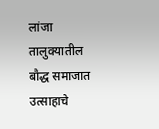लांजा तालुक्यातील बौद्ध समाजात उत्साहाचे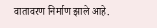वातावरण निर्माण झाले आहे.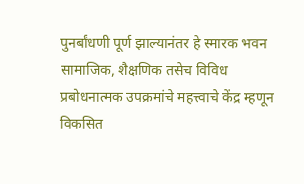पुनर्बांधणी पूर्ण झाल्यानंतर हे स्मारक भवन सामाजिक, शैक्षणिक तसेच विविध प्रबोधनात्मक उपक्रमांचे महत्त्वाचे केंद्र म्हणून विकसित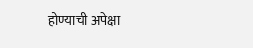होण्याची अपेक्षा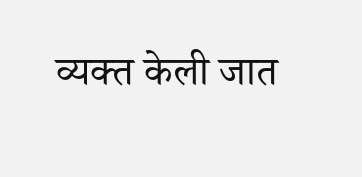व्यक्त केली जात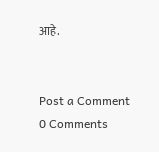आहे.


Post a Comment
0 Comments